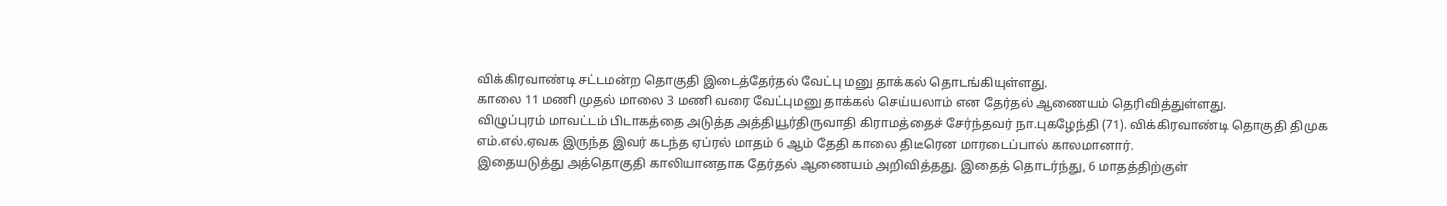விக்கிரவாண்டி சட்டமன்ற தொகுதி இடைத்தேர்தல் வேட்பு மனு தாக்கல் தொடங்கியுள்ளது.
காலை 11 மணி முதல் மாலை 3 மணி வரை வேட்புமனு தாக்கல் செய்யலாம் என தேர்தல் ஆணையம் தெரிவித்துள்ளது.
விழுப்புரம் மாவட்டம் பிடாகத்தை அடுத்த அத்தியூர்திருவாதி கிராமத்தைச் சேர்ந்தவர் நா.புகழேந்தி (71). விக்கிரவாண்டி தொகுதி திமுக எம்.எல்.ஏவக இருந்த இவர் கடந்த ஏப்ரல் மாதம் 6 ஆம் தேதி காலை திடீரென மாரடைப்பால் காலமானார்.
இதையடுத்து அத்தொகுதி காலியானதாக தேர்தல் ஆணையம் அறிவித்தது. இதைத் தொடர்ந்து, 6 மாதத்திற்குள்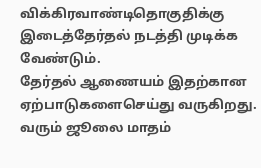விக்கிரவாண்டிதொகுதிக்கு இடைத்தேர்தல் நடத்தி முடிக்க வேண்டும்.
தேர்தல் ஆணையம் இதற்கான ஏற்பாடுகளைசெய்து வருகிறது. வரும் ஜூலை மாதம்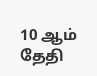10 ஆம் தேதி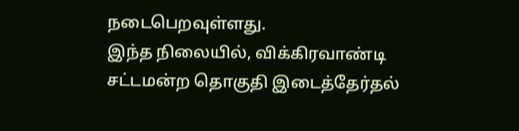நடைபெறவுள்ளது.
இந்த நிலையில், விக்கிரவாண்டி சட்டமன்ற தொகுதி இடைத்தேர்தல்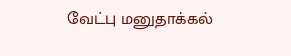வேட்பு மனுதாக்கல்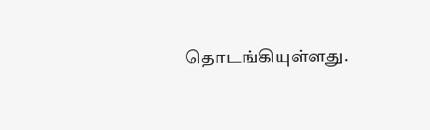தொடங்கியுள்ளது.